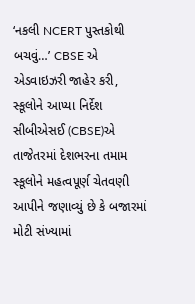‘નકલી NCERT પુસ્તકોથી બચવું…’ CBSE એ એડવાઇઝરી જાહેર કરી, સ્કૂલોને આપ્યા નિર્દેશ
સીબીએસઈ (CBSE)એ તાજેતરમાં દેશભરના તમામ સ્કૂલોને મહત્વપૂર્ણ ચેતવણી આપીને જણાવ્યું છે કે બજારમાં મોટી સંખ્યામાં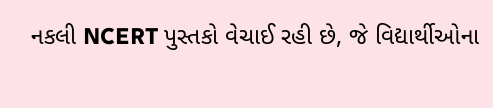નકલી NCERT પુસ્તકો વેચાઈ રહી છે, જે વિદ્યાર્થીઓના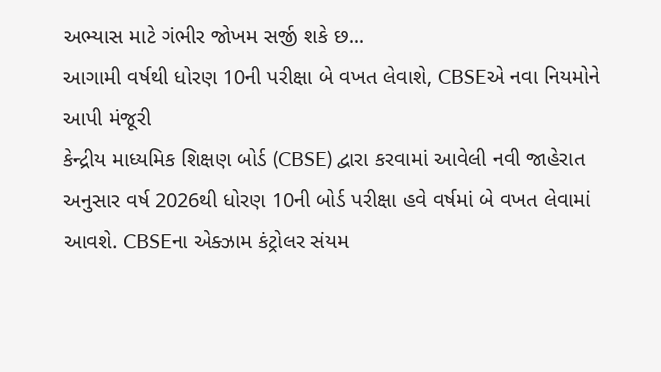અભ્યાસ માટે ગંભીર જોખમ સર્જી શકે છ...
આગામી વર્ષથી ધોરણ 10ની પરીક્ષા બે વખત લેવાશે, CBSEએ નવા નિયમોને આપી મંજૂરી
કેન્દ્રીય માધ્યમિક શિક્ષણ બોર્ડ (CBSE) દ્વારા કરવામાં આવેલી નવી જાહેરાત અનુસાર વર્ષ 2026થી ધોરણ 10ની બોર્ડ પરીક્ષા હવે વર્ષમાં બે વખત લેવામાં આવશે. CBSEના એક્ઝામ કંટ્રોલર સંયમ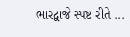ભારદ્વાજે સ્પષ્ટ રીતે ...